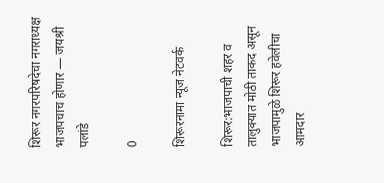शिरूर नगरपरिषदेचा नगराध्यक्ष भाजपचाच होणार — जयश्री पलांडे

0

शिरूरनामा न्यूज नेटवर्क

शिरूर:भाजपाची शहर व तालुक्यात मोठी ताकद असून भाजपामुळे शिरूर हवेलीचा आमदार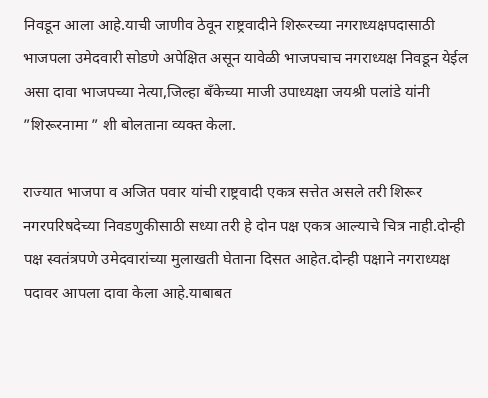निवडून आला आहे.याची जाणीव ठेवून राष्ट्रवादीने शिरूरच्या नगराध्यक्षपदासाठी भाजपला उमेदवारी सोडणे अपेक्षित असून यावेळी भाजपचाच नगराध्यक्ष निवडून येईल असा दावा भाजपच्या नेत्या,जिल्हा बँकेच्या माजी उपाध्यक्षा जयश्री पलांडे यांनी ”शिरूरनामा ” शी बोलताना व्यक्त केला.

राज्यात भाजपा व अजित पवार यांची राष्ट्रवादी एकत्र सत्तेत असले तरी शिरूर नगरपरिषदेच्या निवडणुकीसाठी सध्या तरी हे दोन पक्ष एकत्र आल्याचे चित्र नाही.दोन्ही पक्ष स्वतंत्रपणे उमेदवारांच्या मुलाखती घेताना दिसत आहेत.दोन्ही पक्षाने नगराध्यक्ष पदावर आपला दावा केला आहे.याबाबत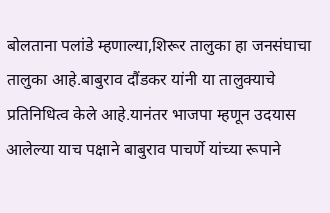बोलताना पलांडे म्हणाल्या,शिरूर तालुका हा जनसंघाचा तालुका आहे.बाबुराव दौंडकर यांनी या तालुक्याचे प्रतिनिधित्व केले आहे.यानंतर भाजपा म्हणून उदयास आलेल्या याच पक्षाने बाबुराव पाचर्णे यांच्या रूपाने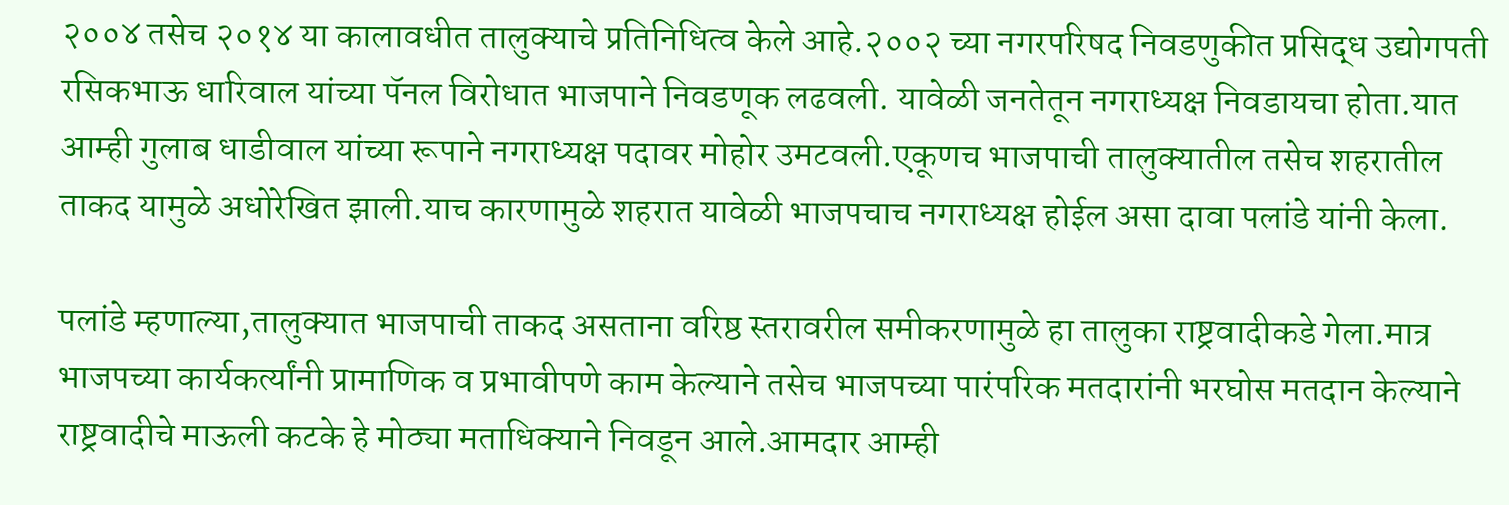२००४ तसेच २०१४ या कालावधीत तालुक्याचे प्रतिनिधित्व केले आहे.२००२ च्या नगरपरिषद निवडणुकीत प्रसिद्ध उद्योगपती रसिकभाऊ धारिवाल यांच्या पॅनल विरोधात भाजपाने निवडणूक लढवली. यावेळी जनतेतून नगराध्यक्ष निवडायचा होता.यात आम्ही गुलाब धाडीवाल यांच्या रूपाने नगराध्यक्ष पदावर मोहोर उमटवली.एकूणच भाजपाची तालुक्यातील तसेच शहरातील ताकद यामुळे अधोरेखित झाली.याच कारणामुळे शहरात यावेळी भाजपचाच नगराध्यक्ष होईल असा दावा पलांडे यांनी केला.

पलांडे म्हणाल्या,तालुक्यात भाजपाची ताकद असताना वरिष्ठ स्तरावरील समीकरणामुळे हा तालुका राष्ट्रवादीकडे गेला.मात्र भाजपच्या कार्यकर्त्यांनी प्रामाणिक व प्रभावीपणे काम केल्याने तसेच भाजपच्या पारंपरिक मतदारांनी भरघोस मतदान केल्याने राष्ट्रवादीचे माऊली कटके हे मोठ्या मताधिक्याने निवडून आले.आमदार आम्ही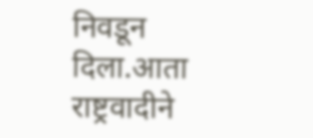निवडून दिला.आता राष्ट्रवादीने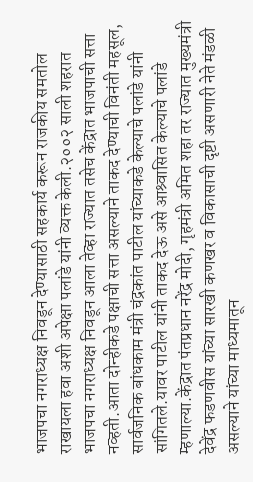भाजपचा नगराध्यक्ष निवडून देण्यासाठी सहकार्य करून राजकीय समतोल राखायला हवा अशी अपेक्षा पलांडे यांनी व्यक्त केली.२००२ साली शहरात भाजपचा नगराध्यक्ष निवडून आला तेव्हा राज्यात तसेच केंद्रात भाजपाची सत्ता नव्हती.आता दोन्हीकडे पक्षाची सत्ता असल्याने ताकद देण्याची विनंती महसूल, सार्वजनिक बांधकाम मंत्री चंद्रकांत पाटील यांच्याकडे केल्याचे पलांडे यांनी सांगितले.यावर पाटील यांनी ताकद देऊ असे आश्र्वासित केल्याचे पलांडे म्हणाल्या.केंद्रात पंतप्रधान नरेंद्र मोदी, गृहमंत्री अमित शहा तर राज्यात मुख्यमंत्री देवेंद्र फडणवीस यांच्या सारखी कणखर व विकासाची दृष्टी असणारी नेते मंडळी असल्याने यांच्या माध्यमातून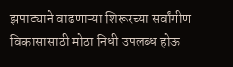झपाट्याने वाढणाऱ्या शिरूरच्या सर्वांगीण विकासासाठी मोठा निधी उपलब्ध होऊ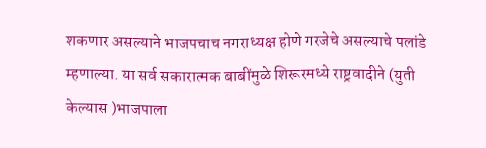शकणार असल्याने भाजपचाच नगराध्यक्ष होणे गरजेचे असल्याचे पलांडे म्हणाल्या. या सर्व सकारात्मक बाबींमुळे शिरूरमध्ये राष्ट्रवादीने (युती केल्यास )भाजपाला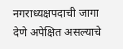नगराध्यक्षपदाची जागा देणे अपेक्षित असल्याचे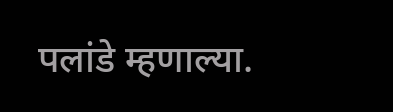पलांडे म्हणाल्या.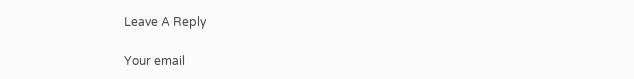Leave A Reply

Your email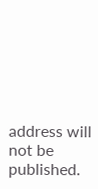address will not be published.